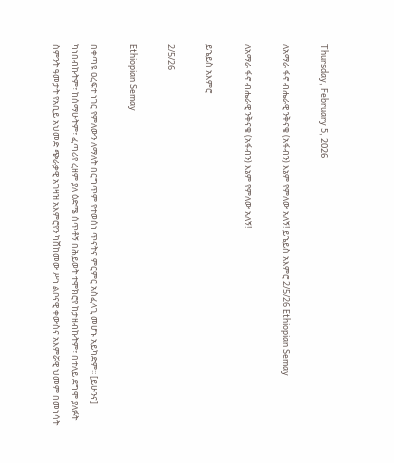Thursday, February 5, 2026

ለአማራ ፋኖ ብሔራዊ ንቅናቄ (አፋብን) እኔም የምለው አለኝ! ይኄይስ አእምሮ 2/5/26 Ethiopian Semay

ለአማራ ፋኖ ብሔራዊ ንቅናቄ (አፋብን) እኔም የምለው አለኝ!

ይኄይስ አእምሮ

2/5/26

Ethiopian Semay

በቀጣዩ ዐረፍተ ነገር የምለውን ለማለት በርግጥም የተወሰነ ጥናትና ምርምር አስፈላጊ መሆኑ አይካድም፡፡ [ይሁንና] ካነበብኩትም፣ ከሰማሁትም፣ ፈጣሪየ ረዘም ያለ ዕድሜ ሰጥቶኝ በሕይወት ተሞክሮየ ከታዘብኩትም፣ በተለይ ደግሞ ያለፉት ስምንት ዓመታት የአቢይ አህመድ ጭራቃዊ አገዛዝ አእምሮየን ካሸከመው ሥነ ልቦናዊ ቀውስና አእምሯዊ ህመም በመነሳት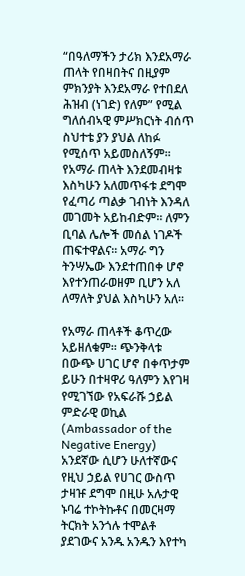“በዓለማችን ታሪክ እንደአማራ ጠላት የበዛበትና በዚያም ምክንያት እንደአማራ የተበደለ ሕዝብ (ነገድ) የለም” የሚል ግለሰብኣዊ ምሥክርነት ብሰጥ ስህተቴ ያን ያህል ለከፉ የሚሰጥ አይመስለኝም፡፡ የአማራ ጠላት እንደመብዛቱ እስካሁን አለመጥፋቱ ደግሞ የፈጣሪ ጣልቃ ገብነት እንዳለ መገመት አይከብድም፡፡ ለምን ቢባል ሌሎች መሰል ነገዶች ጠፍተዋልና፡፡ አማራ ግን ትንሣኤው እንደተጠበቀ ሆኖ እየተንጠራወዘም ቢሆን አለ ለማለት ያህል እስካሁን አለ፡፡

የአማራ ጠላቶች ቆጥረው አይዘለቁም፡፡ ጭንቅላቱ በውጭ ሀገር ሆኖ በቀጥታም ይሁን በተዛዋሪ ዓለምን እየገዛ የሚገኘው የአፍራሹ ኃይል ምድራዊ ወኪል (Ambassador of the Negative Energy) አንደኛው ሲሆን ሁለተኛውና የዚህ ኃይል የሀገር ውስጥ ታዛዡ ደግሞ በዚሁ አሉታዊ ኑባሬ ተኮትኩቶና በመርዛማ ትርክት አንጎሉ ተሞልቶ ያደገውና አንዱ አንዱን እየተካ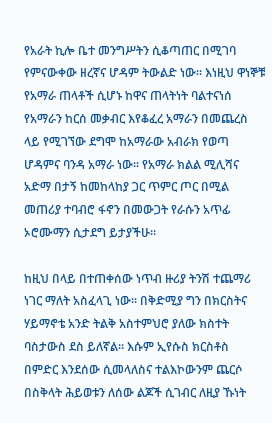የአራት ኪሎ ቤተ መንግሥትን ሲቆጣጠር በሚገባ የምናውቀው ዘረኛና ሆዳም ትውልድ ነው፡፡ እነዚህ ዋነኞቹ የአማራ ጠላቶች ሲሆኑ ከዋና ጠላትነት ባልተናነሰ የአማራን ከርሰ መቃብር እየቆፈረ አማራን በመጨረስ ላይ የሚገኘው ደግሞ ከአማራው አብራክ የወጣ ሆዳምና ባንዳ አማራ ነው፡፡ የአማራ ክልል ሚሊሻና አድማ በታኝ ከመከላከያ ጋር ጥምር ጦር በሚል መጠሪያ ተባብሮ ፋኖን በመውጋት የራሱን አጥፊ ኦሮሙማን ሲታደግ ይታያችሁ፡፡

ከዚህ በላይ በተጠቀሰው ነጥብ ዙሪያ ትንሽ ተጨማሪ ነገር ማለት አስፈላጊ ነው፡፡ በቅድሚያ ግን በክርስትና ሃይማኖቴ አንድ ትልቅ አስተምህሮ ያለው ክስተት ባስታውስ ደስ ይለኛል፡፡ እሱም ኢየሱስ ክርስቶስ በምድር እንደሰው ሲመላለስና ተልእኮውንም ጨርሶ በስቅላት ሕይወቱን ለሰው ልጆች ሲገብር ለዚያ ኹነት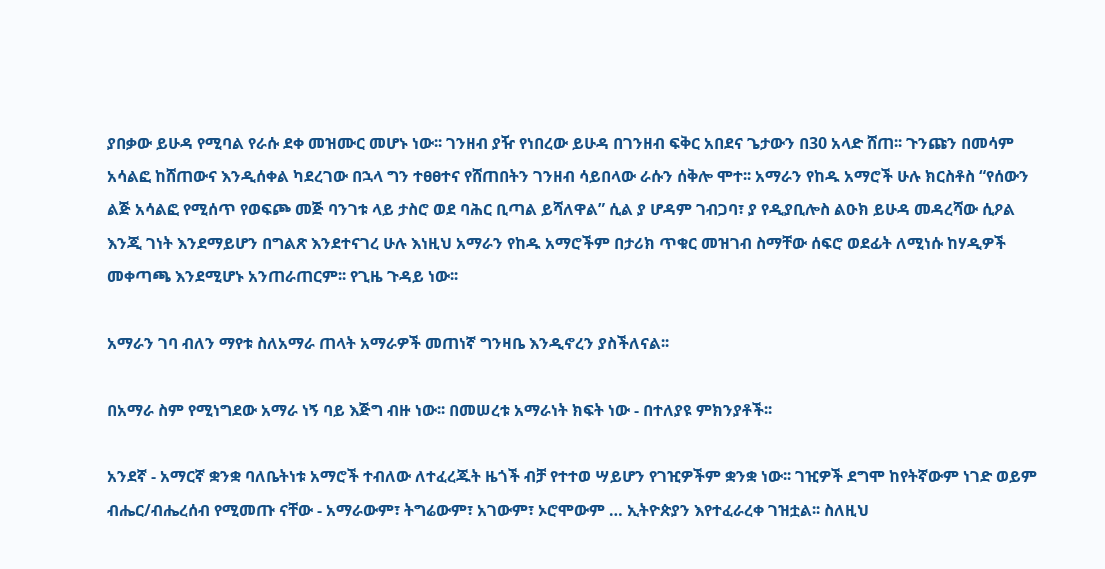ያበቃው ይሁዳ የሚባል የራሱ ደቀ መዝሙር መሆኑ ነው፡፡ ገንዘብ ያዥ የነበረው ይሁዳ በገንዘብ ፍቅር አበደና ጌታውን በ30 አላድ ሸጠ፡፡ ጉንጩን በመሳም አሳልፎ ከሸጠውና እንዲሰቀል ካደረገው በኋላ ግን ተፀፀተና የሸጠበትን ገንዘብ ሳይበላው ራሱን ሰቅሎ ሞተ፡፡ አማራን የከዱ አማሮች ሁሉ ክርስቶስ “የሰውን ልጅ አሳልፎ የሚሰጥ የወፍጮ መጅ ባንገቱ ላይ ታስሮ ወደ ባሕር ቢጣል ይሻለዋል” ሲል ያ ሆዳም ገብጋባ፣ ያ የዲያቢሎስ ልዑክ ይሁዳ መዳረሻው ሲዖል እንጂ ገነት እንደማይሆን በግልጽ እንደተናገረ ሁሉ እነዚህ አማራን የከዱ አማሮችም በታሪክ ጥቁር መዝገብ ስማቸው ሰፍሮ ወደፊት ለሚነሱ ከሃዲዎች መቀጣጫ እንደሚሆኑ አንጠራጠርም፡፡ የጊዜ ጉዳይ ነው፡፡

አማራን ገባ ብለን ማየቱ ስለአማራ ጠላት አማራዎች መጠነኛ ግንዛቤ እንዲኖረን ያስችለናል፡፡

በአማራ ስም የሚነግደው አማራ ነኝ ባይ እጅግ ብዙ ነው፡፡ በመሠረቱ አማራነት ክፍት ነው - በተለያዩ ምክንያቶች፡፡

አንደኛ - አማርኛ ቋንቋ ባለቤትነቱ አማሮች ተብለው ለተፈረጁት ዜጎች ብቻ የተተወ ሣይሆን የገዢዎችም ቋንቋ ነው፡፡ ገዢዎች ደግሞ ከየትኛውም ነገድ ወይም ብሔር/ብሔረሰብ የሚመጡ ናቸው - አማራውም፣ ትግሬውም፣ አገውም፣ ኦሮሞውም … ኢትዮጵያን እየተፈራረቀ ገዝቷል፡፡ ስለዚህ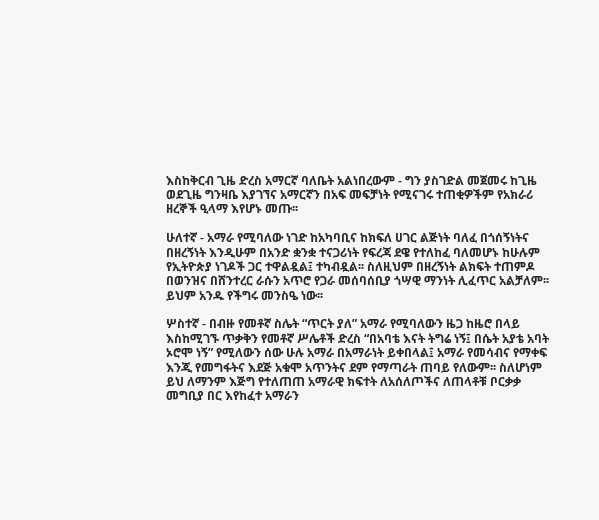እስከቅርብ ጊዜ ድረስ አማርኛ ባለቤት አልነበረውም - ግን ያስገድል መጀመሩ ከጊዜ ወደጊዜ ግንዛቤ እያገኘና አማርኛን በአፍ መፍቻነት የሚናገሩ ተጠቂዎችም የአክራሪ ዘረኞች ዒላማ እየሆኑ መጡ፡፡

ሁለተኛ - አማራ የሚባለው ነገድ ከአካባቢና ከክፍለ ሀገር ልጅነት ባለፈ በጎሰኝነትና በዘረኝነት እንዲሁም በአንድ ቋንቋ ተናጋሪነት የፍረጃ ደዌ የተለከፈ ባለመሆኑ ከሁሉም የኢትዮጵያ ነገዶች ጋር ተዋልዷል፤ ተካብዷል፡፡ ስለዚህም በዘረኝነት ልክፍት ተጠምዶ በወንዝና በሸንተረር ራሱን አጥሮ የጋራ መሰባሰቢያ ጎሣዊ ማንነት ሊፈጥር አልቻለም፡፡ ይህም አንዱ የችግሩ መንስዔ ነው፡፡

ሦስተኛ - በብዙ የመቶኛ ስሌት “ጥርት ያለ” አማራ የሚባለውን ዜጋ ከዜሮ በላይ እስከሚገኙ ጥቃቅን የመቶኛ ሥሌቶች ድረስ “በአባቴ እናት ትግሬ ነኝ፤ በሴት አያቴ አባት ኦሮሞ ነኝ” የሚለውን ሰው ሁሉ አማራ በአማራነት ይቀበላል፤ አማራ የመሳብና የማቀፍ እንጂ የመግፋትና እደጅ አቁሞ አጥንትና ደም የማጣራት ጠባይ የለውም፡፡ ስለሆነም ይህ ለማንም እጅግ የተለጠጠ አማራዊ ክፍተት ለአሰለጦችና ለጠላቶቹ ቦርቃቃ መግቢያ በር እየከፈተ አማራን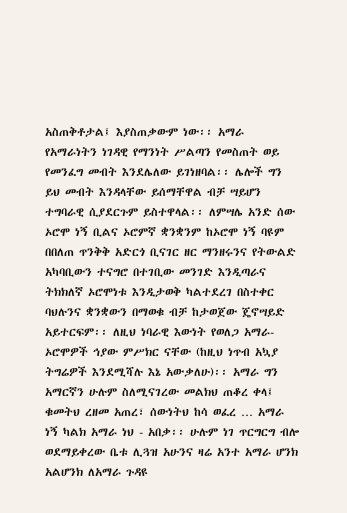አስጠቅቶታል፤ እያስጠቃውም ነው፡፡ አማራ የአማራነትን ነገዳዊ የማንነት ሥልጣን የመስጠት ወይ የመንፈግ መብት እንደሌለው ይገነዘባል፡፡ ሌሎች ግን ይህ መብት እንዳላቸው ይሰማቸዋል ብቻ ሣይሆን ተግባራዊ ሲያደርጉም ይስተዋላል፡፡ ለምሣሌ አንድ ሰው ኦሮሞ ነኝ ቢልና ኦሮምኛ ቋንቋንም ከኦሮሞ ነኝ ባዩም በበለጠ ጥንቅቅ አድርጎ ቢናገር ዘር ማንዘሩንና የትውልድ አካባቢውን ተናግሮ በተገቢው መንገድ እንዲጣራና ትክክለኛ ኦሮሞነቱ እንዲታወቅ ካልተደረገ በስተቀር ባህሉንና ቋንቋውን በማወቁ ብቻ ከታወጀው ጄኖሣይድ አይተርፍም፡፡ ለዚህ ነባራዊ እውነት የወለጋ አማራ-ኦሮሞዎች ኅያው ምሥክር ናቸው (ከዚህ ነጥብ አኳያ ትግሬዎች እንደሚሻሉ እኔ አውቃለሁ)፡፡ አማራ ግን አማርኛን ሁሉም ስለሚናገረው መልክህ ጠቆረ ቀላ፤ ቁመትህ ረዘመ አጠረ፣ ሰውነትህ ከሳ ወፈረ … አማራ ነኝ ካልክ አማራ ነህ - አበቃ፡፡ ሁሉም ነገ ጥርግርግ ብሎ ወደማይቀረው ቤቱ ሊጓዝ አሁንና ዛሬ አንተ አማራ ሆንክ አልሆንክ ለአማራ ጉዳዩ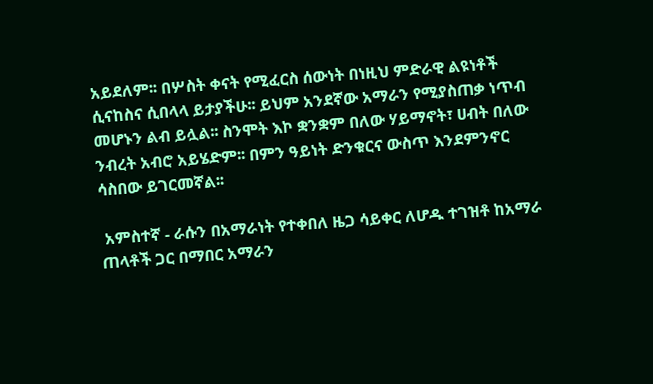አይደለም፡፡ በሦስት ቀናት የሚፈርስ ሰውነት በነዚህ ምድራዊ ልዩነቶች ሲናከስና ሲበላላ ይታያችሁ፡፡ ይህም አንደኛው አማራን የሚያስጠቃ ነጥብ መሆኑን ልብ ይሏል፡፡ ስንሞት እኮ ቋንቋም በለው ሃይማኖት፣ ሀብት በለው ንብረት አብሮ አይሄድም፡፡ በምን ዓይነት ድንቁርና ውስጥ እንደምንኖር ሳስበው ይገርመኛል፡፡

 አምስተኛ - ራሱን በአማራነት የተቀበለ ዜጋ ሳይቀር ለሆዱ ተገዝቶ ከአማራ ጠላቶች ጋር በማበር አማራን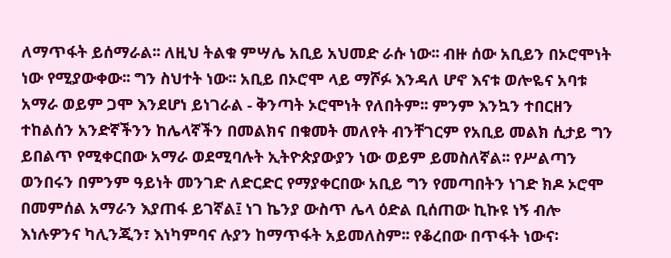ለማጥፋት ይሰማራል፡፡ ለዚህ ትልቁ ምሣሌ አቢይ አህመድ ራሱ ነው፡፡ ብዙ ሰው አቢይን በኦሮሞነት ነው የሚያውቀው፡፡ ግን ስህተት ነው፡፡ አቢይ በኦሮሞ ላይ ማሾፉ እንዳለ ሆኖ እናቱ ወሎዬና አባቱ አማራ ወይም ጋሞ እንደሆነ ይነገራል - ቅንጣት ኦሮሞነት የለበትም፡፡ ምንም እንኳን ተበርዘን ተከልሰን አንድኛችንን ከሌላኛችን በመልክና በቁመት መለየት ብንቸገርም የአቢይ መልክ ሲታይ ግን ይበልጥ የሚቀርበው አማራ ወደሚባሉት ኢትዮጵያውያን ነው ወይም ይመስለኛል፡፡ የሥልጣን ወንበሩን በምንም ዓይነት መንገድ ለድርድር የማያቀርበው አቢይ ግን የመጣበትን ነገድ ክዶ ኦሮሞ በመምሰል አማራን እያጠፋ ይገኛል፤ ነገ ኬንያ ውስጥ ሌላ ዕድል ቢሰጠው ኪኩዩ ነኝ ብሎ እነሉዎንና ካሊንጂን፣ እነካምባና ሉያን ከማጥፋት አይመለስም፡፡ የቆረበው በጥፋት ነውና፡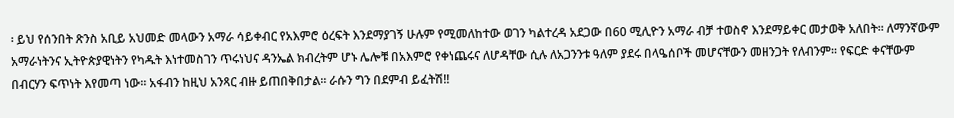፡ ይህ የሰንበት ጽንስ አቢይ አህመድ መላውን አማራ ሳይቀብር የአእምሮ ዕረፍት እንደማያገኝ ሁሉም የሚመለከተው ወገን ካልተረዳ አደጋው በ60 ሚሊዮን አማራ ብቻ ተወስኖ እንደማይቀር መታወቅ አለበት፡፡ ለማንኛውም አማራነትንና ኢትዮጵያዊነትን የካዱት እነተመስገን ጥሩነህና ዳንኤል ክብረትም ሆኑ ሌሎቹ በአእምሮ የቀነጨሩና ለሆዳቸው ሲሉ ለአጋንንቱ ዓለም ያደሩ በላዔሰቦች መሆናቸውን መዘንጋት የለብንም፡፡ የፍርድ ቀናቸውም  በብርሃን ፍጥነት እየመጣ ነው፡፡ አፋብን ከዚህ አንጻር ብዙ ይጠበቅበታል፡፡ ራሱን ግን በደምብ ይፈትሽ!!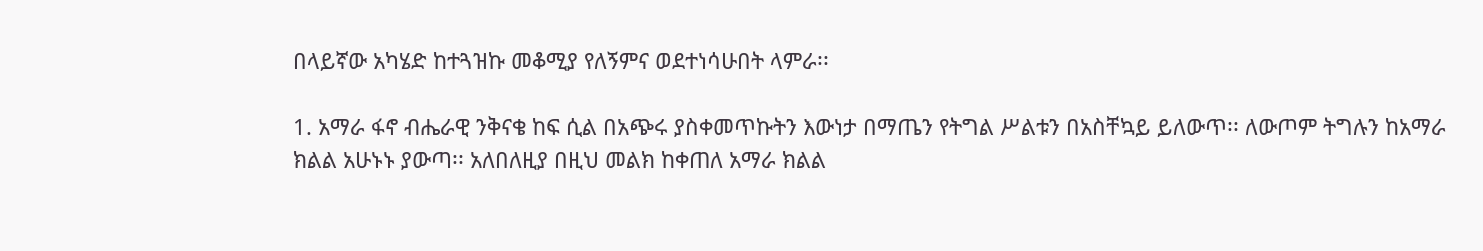በላይኛው አካሄድ ከተጓዝኩ መቆሚያ የለኝምና ወደተነሳሁበት ላምራ፡፡

1. አማራ ፋኖ ብሔራዊ ንቅናቄ ከፍ ሲል በአጭሩ ያስቀመጥኩትን እውነታ በማጤን የትግል ሥልቱን በአስቸኳይ ይለውጥ፡፡ ለውጦም ትግሉን ከአማራ ክልል አሁኑኑ ያውጣ፡፡ አለበለዚያ በዚህ መልክ ከቀጠለ አማራ ክልል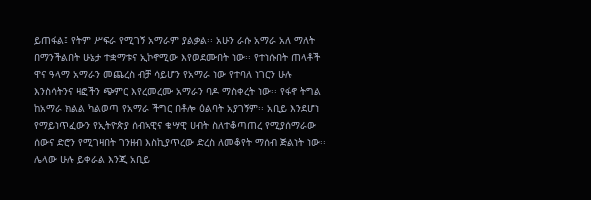ይጠፋል፤ የትም ሥፍራ የሚገኝ አማራም ያልቃል፡፡ አሁን ራሱ አማራ አለ ማለት በማንችልበት ሁኔታ ተቋማቱና ኢኮኖሚው እየወደሙበት ነው፡፡ የተነሱበት ጠላቶች ዋና ዓላማ አማራን መጨረስ ብቻ ሳይሆን የአማራ ነው የተባለ ነገርን ሁሉ እንስሳትንና ዛፎችን ጭምር እየረመረሙ አማራን ባዶ ማስቀረት ነው፡፡ የፋኖ ትግል ከአማራ ክልል ካልወጣ የአማራ ችግር በቶሎ ዕልባት አያገኝም፡፡ አቢይ እንደሆነ የማይነጥፈውን የኢትዮጵያ ሰብኣዊና ቁሣዊ ሀብት ስለተቆጣጠረ የሚያሰማራው ሰውና ድሮን የሚገዛበት ገንዘብ እስኪያጥረው ድረስ ለመቆየት ማሰብ ጅልነት ነው፡፡ ሌላው ሁሉ ይቀራል እንጂ አቢይ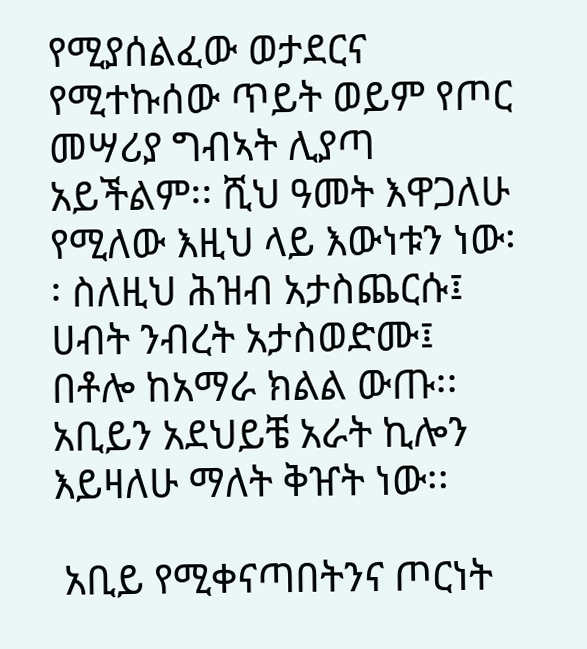የሚያሰልፈው ወታደርና የሚተኩሰው ጥይት ወይም የጦር መሣሪያ ግብኣት ሊያጣ አይችልም፡፡ ሺህ ዓመት እዋጋለሁ የሚለው እዚህ ላይ እውነቱን ነው፡፡ ስለዚህ ሕዝብ አታስጨርሱ፤ ሀብት ንብረት አታስወድሙ፤ በቶሎ ከአማራ ክልል ውጡ፡፡ አቢይን አደህይቼ አራት ኪሎን እይዛለሁ ማለት ቅዠት ነው፡፡

 አቢይ የሚቀናጣበትንና ጦርነት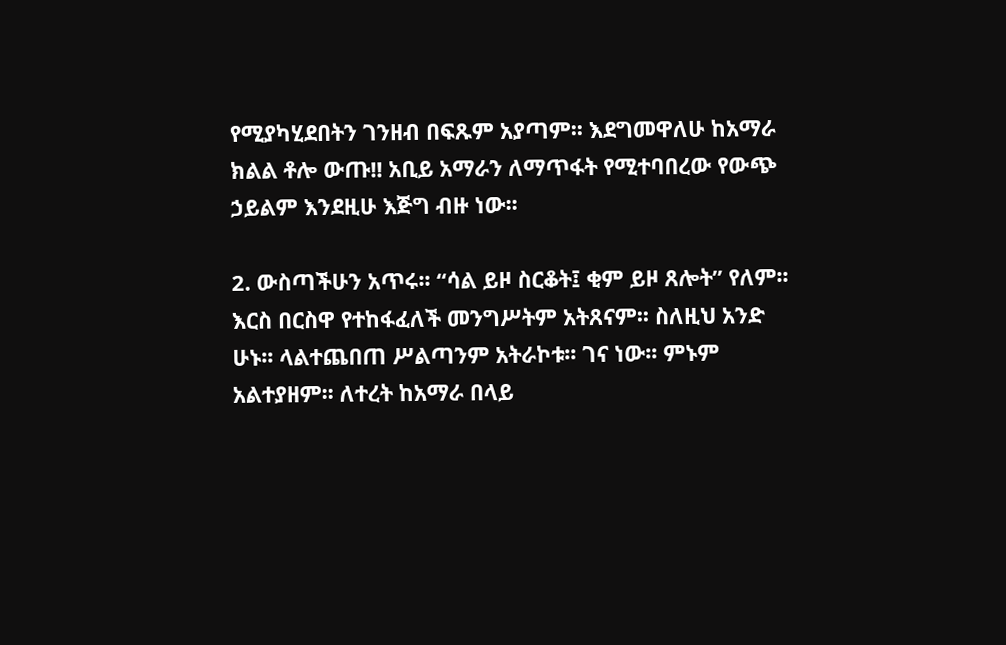የሚያካሂደበትን ገንዘብ በፍጹም አያጣም፡፡ እደግመዋለሁ ከአማራ ክልል ቶሎ ውጡ!! አቢይ አማራን ለማጥፋት የሚተባበረው የውጭ ኃይልም እንደዚሁ እጅግ ብዙ ነው፡፡

2. ውስጣችሁን አጥሩ፡፡ “ሳል ይዞ ስርቆት፤ ቂም ይዞ ጸሎት” የለም፡፡ እርስ በርስዋ የተከፋፈለች መንግሥትም አትጸናም፡፡ ስለዚህ አንድ ሁኑ፡፡ ላልተጨበጠ ሥልጣንም አትራኮቱ፡፡ ገና ነው፡፡ ምኑም አልተያዘም፡፡ ለተረት ከአማራ በላይ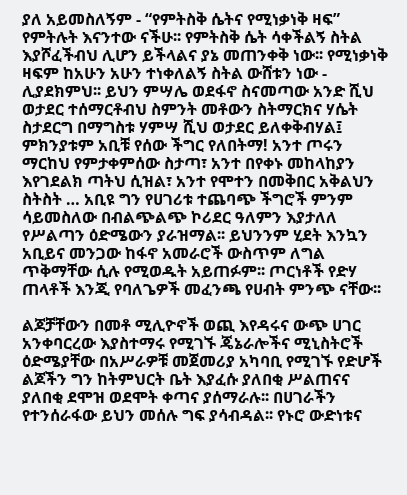ያለ አይመስለኝም - “የምትስቅ ሴትና የሚነቃነቅ ዛፍ” የምትሉት እናንተው ናችሁ፡፡ የምትስቅ ሴት ሳቀችልኝ ስትል እያሾፈችብህ ሊሆን ይችላልና ያኔ መጠንቀቅ ነው፡፡ የሚነቃነቅ ዛፍም ከአሁን አሁን ተነቀለልኝ ስትል ውሸቱን ነው - ሊያደክምህ፡፡ ይህን ምሣሌ ወደፋኖ ስናመጣው አንድ ሺህ ወታደር ተሰማርቶብህ ስምንት መቶውን ስትማርክና ሃሴት ስታደርግ በማግስቱ ሃምሣ ሺህ ወታደር ይለቀቅብሃል፤ ምክንያቱም አቢቹ የሰው ችግር የለበትማ! አንተ ጦሩን ማርከህ የምታቀምሰው ስታጣ፣ አንተ በየቀኑ መከላከያን እየገደልክ ጣትህ ሲዝል፣ አንተ የሞተን በመቅበር አቅልህን ስትስት … አቢዩ ግን የሀገሪቱ ተጨባጭ ችግሮች ምንም ሳይመስለው በብልጭልጭ ኮሪደር ዓለምን እያታለለ የሥልጣን ዕድሜውን ያራዝማል፡፡ ይህንንም ሂደት እንኳን አቢይና መንጋው ከፋኖ አመራሮች ውስጥም ለግል ጥቅማቸው ሲሉ የሚወዱት አይጠፉም፡፡ ጦርነቶች የድሃ ጠላቶች እንጂ የባለጌዎች መፈንጫ የሀብት ምንጭ ናቸው፡፡

ልጆቻቸውን በመቶ ሚሊዮኖች ወጪ እየዳሩና ውጭ ሀገር አንቀባርረው እያስተማሩ የሚገኙ ጄኔራሎችና ሚኒስትሮች ዕድሜያቸው በአሥራዎቹ መጀመሪያ አካባቢ የሚገኙ የድሆች ልጆችን ግን ከትምህርት ቤት እያፈሱ ያለበቂ ሥልጠናና ያለበቂ ደሞዝ ወደሞት ቀጣና ያሰማራሉ፡፡ በሀገራችን የተንሰራፋው ይህን መሰሉ ግፍ ያሳብዳል፡፡ የኑሮ ውድነቱና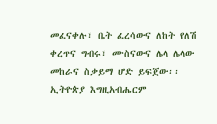መፈናቀሉ፣ ቤት ፈረሳውና ለከት የለሽ ቀረጥና ግብሩ፣ ሙስናውና ሌላ ሌላው መከራና ስቃይማ ሆድ ይፍጀው፡፡ ኢትዮጵያ እግዚአብሔርም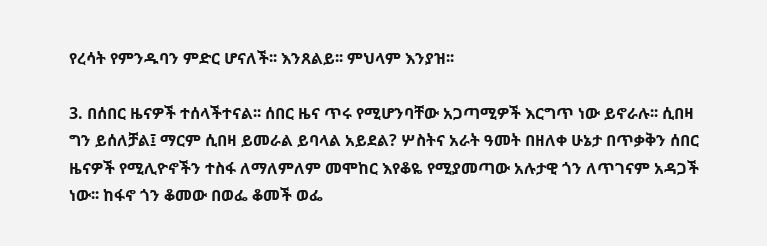የረሳት የምንዱባን ምድር ሆናለች፡፡ እንጸልይ፡፡ ምህላም እንያዝ፡፡

3. በሰበር ዜናዎች ተሰላችተናል፡፡ ሰበር ዜና ጥሩ የሚሆንባቸው አጋጣሚዎች እርግጥ ነው ይኖራሉ፡፡ ሲበዛ ግን ይሰለቻል፤ ማርም ሲበዛ ይመራል ይባላል አይደል? ሦስትና አራት ዓመት በዘለቀ ሁኔታ በጥቃቅን ሰበር ዜናዎች የሚሊዮኖችን ተስፋ ለማለምለም መሞከር እየቆዬ የሚያመጣው አሉታዊ ጎን ለጥገናም አዳጋች ነው፡፡ ከፋኖ ጎን ቆመው በወፌ ቆመች ወፌ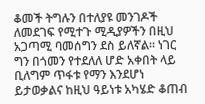ቆመች ትግሉን በተለያዩ መንገዶች ለመደገፍ የሚተጉ ሚዲያዎችን በዚህ አጋጣሚ ባመሰግን ደስ ይለኛል፡፡ ነገር ግን በጎመን የተደለለ ሆድ አቀበት ላይ ቢለግም ጥፋቱ የማን እንደሆነ ይታወቃልና ከዚህ ዓይነቱ አካሄድ ቆጠብ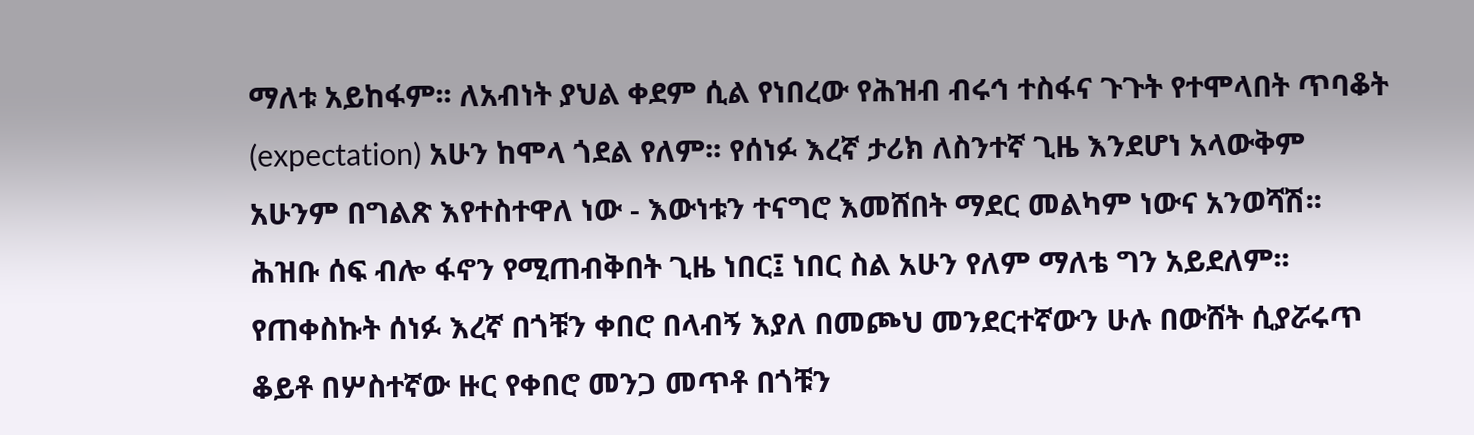ማለቱ አይከፋም፡፡ ለአብነት ያህል ቀደም ሲል የነበረው የሕዝብ ብሩኅ ተስፋና ጉጉት የተሞላበት ጥባቆት (expectation) አሁን ከሞላ ጎደል የለም፡፡ የሰነፉ እረኛ ታሪክ ለስንተኛ ጊዜ እንደሆነ አላውቅም አሁንም በግልጽ እየተስተዋለ ነው - እውነቱን ተናግሮ እመሸበት ማደር መልካም ነውና አንወሻሽ፡፡ ሕዝቡ ሰፍ ብሎ ፋኖን የሚጠብቅበት ጊዜ ነበር፤ ነበር ስል አሁን የለም ማለቴ ግን አይደለም፡፡ የጠቀስኩት ሰነፉ እረኛ በጎቹን ቀበሮ በላብኝ እያለ በመጮህ መንደርተኛውን ሁሉ በውሸት ሲያሯሩጥ ቆይቶ በሦስተኛው ዙር የቀበሮ መንጋ መጥቶ በጎቹን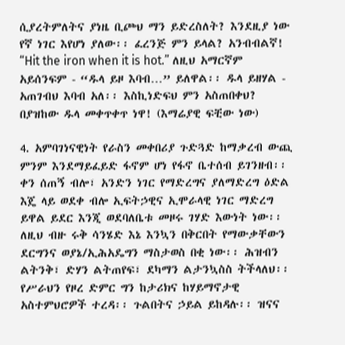ሲያረትምለትና ያነዜ ቢጮህ ማን ይድረስለት? እንደዚያ ነው የኛ ነገር እየሆነ ያለው፡፡ ፈረንጅ ምን ይላል? አንብብልኛ! “Hit the iron when it is hot.” ለዚህ አማርኛም አይሰንፍም - “ዱላ ይዞ እባብ…” ይለዋል፡፡ ዱላ ይዘሃል - አጠገብህ እባብ አለ፡፡ እስኪነድፍህ ምን አስጠበቀህ? በያዝከው ዱላ መቀጥቀጥ ነዋ! (እማሬያዊ ፍቺው ነው)

4. አምባገነናዊነት የራስን መቀበሪያ ጉድጓድ ከማቃረብ ውጪ ምንም እንደማይፈይድ ፋኖም ሆነ የፋኖ ቤተሰብ ይገንዘብ፡፡ ቀን ሰጠኝ ብሎ፣ አንድን ነገር የማድረግና ያለማድረግ ዕድል እጄ ላይ ወደቀ ብሎ ኢፍትኃዊና ኢሞራላዊ ነገር ማድረግ ይዋል ይደር እንጂ ወደባለቤቱ መዞሩ ገሃድ እውነት ነው፡፡ ለዚህ ብዙ ሩቅ ሳንሄድ እኔ እንኳን በቅርበት የማውቃቸውን ደርግንና ወያኔ/ኢሕአዴግን ማስታወስ በቂ ነው፡፡ ሕዝብን ልትንቅ፣ ድሃን ልትጠየፍ፣ ደካማን ልታንኳስስ ትችላለህ፡፡ የሥራህን የዞረ ድምር ግን ከታሪክና ከሃይማኖታዊ አስተምህሮዎች ተረዳ፡፡ ጉልበትና ኃይል ይከዳሉ፡፡ ዝናና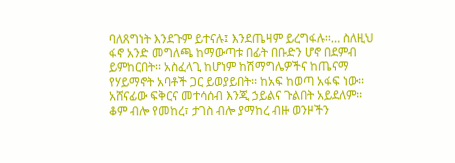ባለጸግነት እንደጉም ይተናሉ፤ እንደጤዛም ይረግፋሉ፡፡… ስለዚህ ፋኖ አንድ መግለጫ ከማውጣቱ በፊት በቡድን ሆኖ በደምብ ይምከርበት፡፡ አስፈላጊ ከሆነም ከሽማግሌዎችና ከጤናማ የሃይማኖት አባቶች ጋር ይወያይበት፡፡ ከአፍ ከወጣ አፋፍ ነው፡፡ አሸናፊው ፍቅርና መተሳሰብ እንጂ ኃይልና ጉልበት አይደለም፡፡ ቆም ብሎ የመከረ፣ ታገስ ብሎ ያማከረ ብዙ ወንዞችን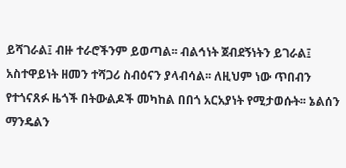ይሻገራል፤ ብዙ ተራሮችንም ይወጣል፡፡ ብልኅነት ጀብደኝነትን ይገራል፤ አስተዋይነት ዘመን ተሻጋሪ ስብዕናን ያላብሳል፡፡ ለዚህም ነው ጥበብን የተጎናጸፉ ዜጎች በትውልዶች መካከል በበጎ አርአያነት የሚታወሱት፡፡ ኔልሰን ማንዴልን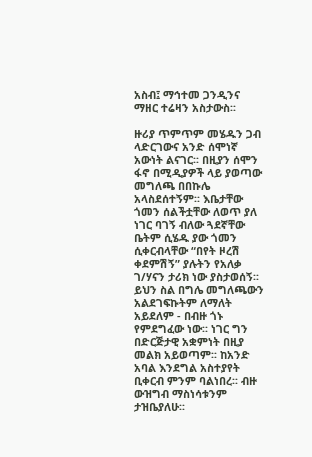አስብ፤ ማኅተመ ጋንዲንና ማዘር ተሬዛን አስታውስ፡፡

ዙሪያ ጥምጥም መሄዱን ጋብ ላድርገውና አንድ ሰሞነኛ አውነት ልናገር፡፡ በዚያን ሰሞን ፋኖ በሚዲያዎች ላይ ያወጣው መግለጫ በበኩሌ አላስደሰተኝም፡፡ እቤታቸው ጎመን ሰልችቷቸው ለወጥ ያለ ነገር ባገኝ ብለው ጓደኛቸው ቤትም ሲሄዱ ያው ጎመን ሲቀርብላቸው “በየት ዞረሽ ቀደምሽኝ” ያሉትን የአለቃ ገ/ሃናን ታሪክ ነው ያስታወሰኝ፡፡ ይህን ስል በግሌ መግለጫውን አልደገፍኩትም ለማለት አይደለም - በብዙ ጎኑ የምደግፈው ነው፡፡ ነገር ግን በድርጅታዊ አቋምነት በዚያ መልክ አይወጣም፡፡ ከአንድ አባል እንደግል አስተያየት ቢቀርብ ምንም ባልነበረ፡፡ ብዙ ውዝግብ ማስነሳቱንም ታዝቤያለሁ፡፡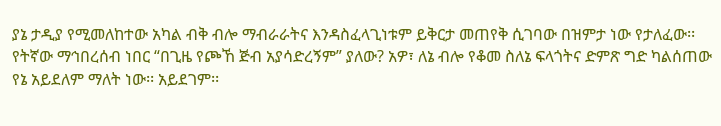ያኔ ታዲያ የሚመለከተው አካል ብቅ ብሎ ማብራራትና እንዳስፈላጊነቱም ይቅርታ መጠየቅ ሲገባው በዝምታ ነው የታለፈው፡፡ የትኛው ማኅበረሰብ ነበር “በጊዜ የጮኸ ጅብ አያሳድረኝም” ያለው? አዎ፣ ለኔ ብሎ የቆመ ስለኔ ፍላጎትና ድምጽ ግድ ካልሰጠው የኔ አይደለም ማለት ነው፡፡ አይደገም፡፡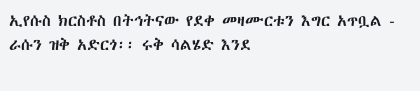ኢየሱስ ክርስቶስ በትኅትናው የደቀ መዛሙርቱን እግር አጥቧል - ራሱን ዝቅ አድርጎ፡፡ ሩቅ ሳልሄድ እንደ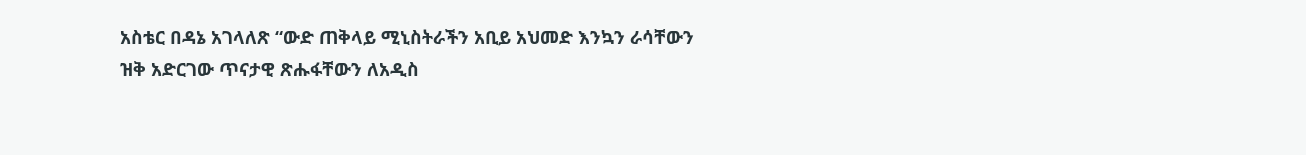አስቴር በዳኔ አገላለጽ “ውድ ጠቅላይ ሚኒስትራችን አቢይ አህመድ እንኳን ራሳቸውን ዝቅ አድርገው ጥናታዊ ጽሑፋቸውን ለአዲስ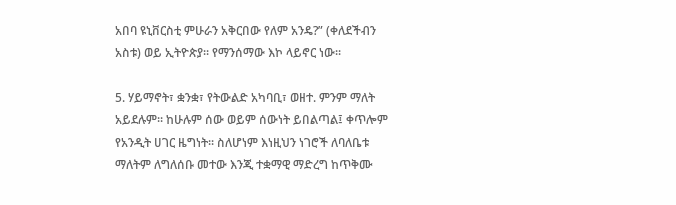አበባ ዩኒቨርስቲ ምሁራን አቅርበው የለም አንዴ?” (ቀለደችብን አስቱ) ወይ ኢትዮጵያ፡፡ የማንሰማው እኮ ላይኖር ነው፡፡

5. ሃይማኖት፣ ቋንቋ፣ የትውልድ አካባቢ፣ ወዘተ. ምንም ማለት አይደሉም፡፡ ከሁሉም ሰው ወይም ሰውነት ይበልጣል፤ ቀጥሎም የአንዲት ሀገር ዜግነት፡፡ ስለሆነም እነዚህን ነገሮች ለባለቤቱ ማለትም ለግለሰቡ መተው እንጂ ተቋማዊ ማድረግ ከጥቅሙ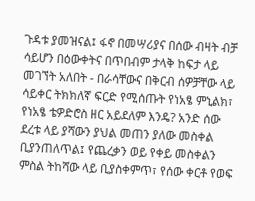ጉዳቱ ያመዝናል፤ ፋኖ በመሣሪያና በሰው ብዛት ብቻ ሳይሆን በዕውቀትና በጥበብም ታላቅ ከፍታ ላይ መገኘት አለበት - በራሳቸውና በቅርብ ሰዎቻቸው ላይ ሳይቀር ትክክለኛ ፍርድ የሚሰጡት የነአፄ ምኒልክ፣ የነአፄ ቴዎድሮስ ዘር አይደለም እንዴ? አንድ ሰው ደረቱ ላይ ያሻውን ያህል መጠን ያለው መስቀል ቢያንጠለጥል፤ የጨረቃን ወይ የቀይ መስቀልን ምስል ትከሻው ላይ ቢያስቀምጥ፣ የሰው ቀርቶ የወፍ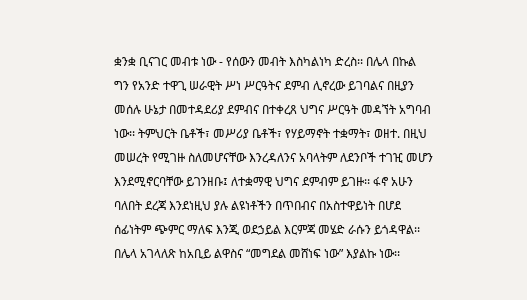ቋንቋ ቢናገር መብቱ ነው - የሰውን መብት እስካልነካ ድረስ፡፡ በሌላ በኩል ግን የአንድ ተዋጊ ሠራዊት ሥነ ሥርዓትና ደምብ ሊኖረው ይገባልና በዚያን መሰሉ ሁኔታ በመተዳደሪያ ደምብና በተቀረጸ ህግና ሥርዓት መዳኘት አግባብ ነው፡፡ ትምህርት ቤቶች፣ መሥሪያ ቤቶች፣ የሃይማኖት ተቋማት፣ ወዘተ. በዚህ መሠረት የሚገዙ ስለመሆናቸው እንረዳለንና አባላትም ለደንቦች ተገዢ መሆን እንደሚኖርባቸው ይገንዘቡ፤ ለተቋማዊ ህግና ደምብም ይገዙ፡፡ ፋኖ አሁን ባለበት ደረጃ እንደነዚህ ያሉ ልዩነቶችን በጥበብና በአስተዋይነት በሆደ ሰፊነትም ጭምር ማለፍ እንጂ ወደኃይል እርምጃ መሄድ ራሱን ይጎዳዋል፡፡ በሌላ አገላለጽ ከአቢይ ልዋስና “መግደል መሸነፍ ነው” እያልኩ ነው፡፡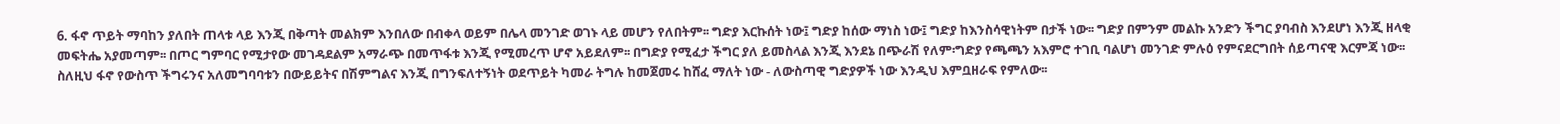6. ፋኖ ጥይት ማባከን ያለበት ጠላቱ ላይ እንጂ በቅጣት መልክም እንበለው በብቀላ ወይም በሌላ መንገድ ወገኑ ላይ መሆን የለበትም፡፡ ግድያ እርኩሰት ነው፤ ግድያ ከሰው ማነስ ነው፤ ግድያ ከእንስሳዊነትም በታች ነው፡፡ ግድያ በምንም መልኩ አንድን ችግር ያባብስ እንደሆነ እንጂ ዘላቂ መፍትሔ አያመጣም፡፡ በጦር ግምባር የሚታየው መገዳደልም አማራጭ በመጥፋቱ እንጂ የሚመረጥ ሆኖ አይደለም፡፡ በግድያ የሚፈታ ችግር ያለ ይመስላል እንጂ እንደኔ በጭራሽ የለም፡ግድያ የጫጫን አእምሮ ተገቢ ባልሆነ መንገድ ምሉዕ የምናደርግበት ሰይጣናዊ እርምጃ ነው፡፡ ስለዚህ ፋኖ የውስጥ ችግሩንና አለመግባባቱን በውይይትና በሽምግልና እንጂ በግንፍለተኝነት ወደጥይት ካመራ ትግሉ ከመጀመሩ ከሸፈ ማለት ነው - ለውስጣዊ ግድያዎች ነው እንዲህ እምቧዘራፍ የምለው፡፡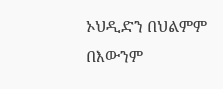ኦህዲድን በህልምም በእውንም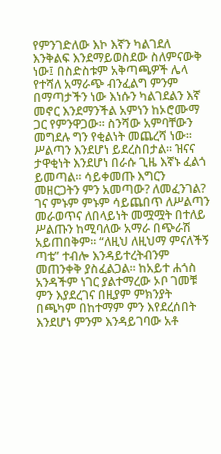የምንገድለው እኮ እኛን ካልገደለ እንቅልፍ እንደማይወስደው ስለምናውቅ ነው፤ በስድስቱም አቅጣጫዎች ሌላ የተሻለ አማራጭ ብንፈልግ ምንም በማጣታችን ነው እነሱን ካልገደልን እኛ መኖር እንደማንችል አምነን ከኦሮሙማ ጋር የምንዋጋው፡፡ ስንሻው አምባቸውን መግደሉ ግን የቂልነት መጨረሻ ነው፡፡ ሥልጣን እንደሆነ ይደረስበታል፡፡ ዝናና ታዋቂነት እንደሆነ በራሱ ጊዜ እኛኑ ፈልጎ ይመጣል፡፡ ሳይቀመጡ እግርን መዘርጋትን ምን አመጣው? ለመፈንገል? ገና ምኑም ምኑም ሳይጨበጥ ለሥልጣን መራወጥና ለበላይነት መሟሟት በተለይ ሥልጡን ከሚባለው አማራ በጭራሽ አይጠበቅም፡፡ “ለዚህ ለዚህማ ምናለችኝ ጣቴ” ተብሎ እንዳይተረትብንም መጠንቀቅ ያስፈልጋል፡፡ ከአይተ ሐጎስ አንዳችም ነገር ያልተማረው ኦቦ ገመቹ ምን እያደረገና በዚያም ምክንያት በጫካም በከተማም ምን እየደረሰበት እንደሆነ ምንም እንዳይገባው አቶ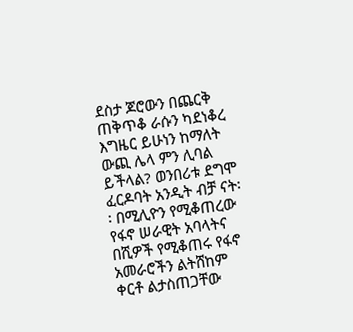ደስታ ጆሮውን በጨርቅ ጠቅጥቆ ራሱን ካደነቆረ እግዜር ይሁነን ከማለት ውጪ ሌላ ምን ሊባል ይችላል? ወንበሪቱ ደግሞ ፈርዶባት አንዲት ብቻ ናት፡፡ በሚሊዮን የሚቆጠረው የፋኖ ሠራዊት አባላትና በሺዎች የሚቆጠሩ የፋኖ አመራሮችን ልትሸከም ቀርቶ ልታስጠጋቸው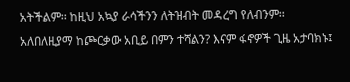አትችልም፡፡ ከዚህ አኳያ ራሳችንን ለትዝብት መዳረግ የለብንም፡፡ አለበለዚያማ ከጮርቃው አቢይ በምን ተሻልን? እናም ፋኖዎች ጊዜ አታባክኑ፤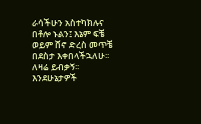ራሳችሁን አስተካክሉና በቶሎ ኑልን፤ እኔም ፍቼ ወይም ሸኖ ድረስ መጥቼ በደስታ እቀበላችኋለሁ፡፡ ለዛሬ ይብቃኝ፡፡ እንደሁኔታዎች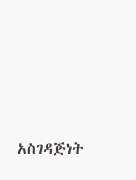አስገዳጅነት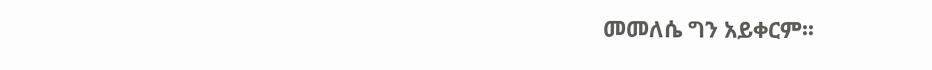መመለሴ ግን አይቀርም፡፡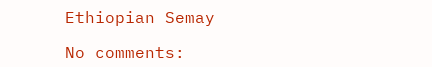Ethiopian Semay

No comments: